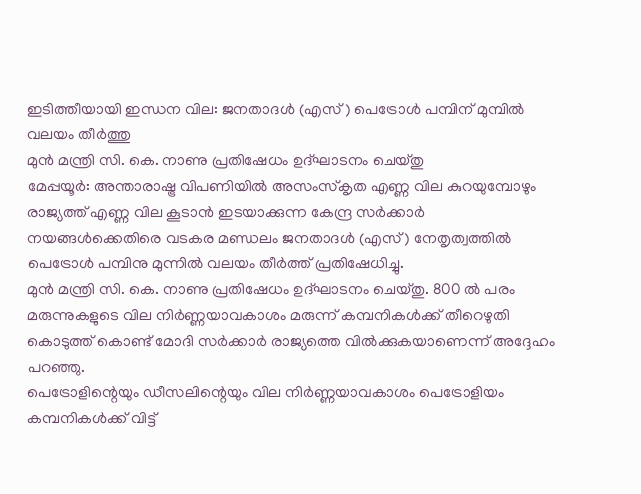ഇടിത്തീയായി ഇന്ധന വില: ജനതാദൾ (എസ് ) പെട്രോൾ പമ്പിന് മുമ്പിൽ വലയം തീർത്തു
മുൻ മന്ത്രി സി. കെ. നാണു പ്രതിഷേധം ഉദ്ഘാടനം ചെയ്തു
മേപ്പയൂർ: അന്താരാഷ്ട്ര വിപണിയിൽ അസംസ്കൃത എണ്ണ വില കുറയുമ്പോഴും രാജ്യത്ത് എണ്ണ വില കൂടാൻ ഇടയാക്കുന്ന കേന്ദ്ര സർക്കാർ നയങ്ങൾക്കെതിരെ വടകര മണ്ഡലം ജനതാദൾ (എസ്) നേതൃത്വത്തിൽ പെട്രോൾ പമ്പിനു മുന്നിൽ വലയം തീർത്ത് പ്രതിഷേധിച്ചു.
മുൻ മന്ത്രി സി. കെ. നാണു പ്രതിഷേധം ഉദ്ഘാടനം ചെയ്തു. 800 ൽ പരം മരുന്നുകളുടെ വില നിർണ്ണയാവകാശം മരുന്ന് കമ്പനികൾക്ക് തീറെഴുതി കൊടുത്ത് കൊണ്ട് മോദി സർക്കാർ രാജ്യത്തെ വിൽക്കുകയാണെന്ന് അദ്ദേഹം പറഞ്ഞു.
പെട്രോളിന്റെയും ഡീസലിന്റെയും വില നിർണ്ണയാവകാശം പെട്രോളിയം കമ്പനികൾക്ക് വിട്ട്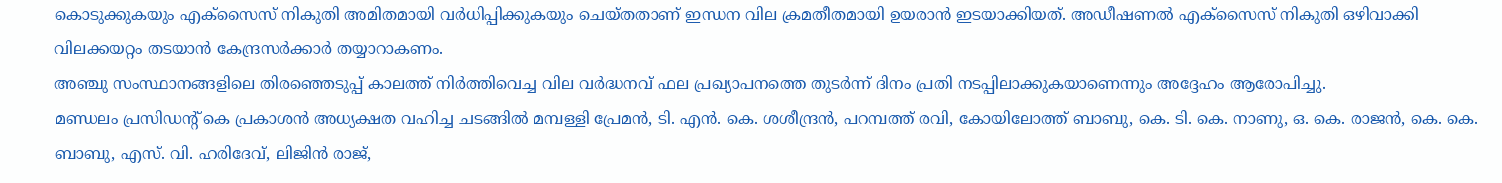കൊടുക്കുകയും എക്സൈസ് നികുതി അമിതമായി വർധിപ്പിക്കുകയും ചെയ്തതാണ് ഇന്ധന വില ക്രമതീതമായി ഉയരാൻ ഇടയാക്കിയത്. അഡീഷണൽ എക്സൈസ് നികുതി ഒഴിവാക്കി വിലക്കയറ്റം തടയാൻ കേന്ദ്രസർക്കാർ തയ്യാറാകണം.
അഞ്ചു സംസ്ഥാനങ്ങളിലെ തിരഞ്ഞെടുപ്പ് കാലത്ത് നിർത്തിവെച്ച വില വർദ്ധനവ് ഫല പ്രഖ്യാപനത്തെ തുടർന്ന് ദിനം പ്രതി നടപ്പിലാക്കുകയാണെന്നും അദ്ദേഹം ആരോപിച്ചു.
മണ്ഡലം പ്രസിഡന്റ് കെ പ്രകാശൻ അധ്യക്ഷത വഹിച്ച ചടങ്ങിൽ മമ്പള്ളി പ്രേമൻ, ടി. എൻ. കെ. ശശീന്ദ്രൻ, പറമ്പത്ത് രവി, കോയിലോത്ത് ബാബു, കെ. ടി. കെ. നാണു, ഒ. കെ. രാജൻ, കെ. കെ. ബാബു, എസ്. വി. ഹരിദേവ്, ലിജിൻ രാജ്,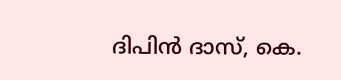ദിപിൻ ദാസ്, കെ.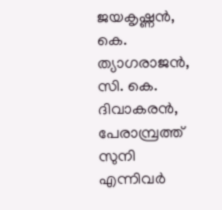ജയകൃഷ്ണൻ, കെ. ത്യാഗരാജൻ, സി. കെ. ദിവാകരൻ, പേരാമ്പ്രത്ത് സുനി എന്നിവർ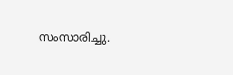സംസാരിച്ചു.